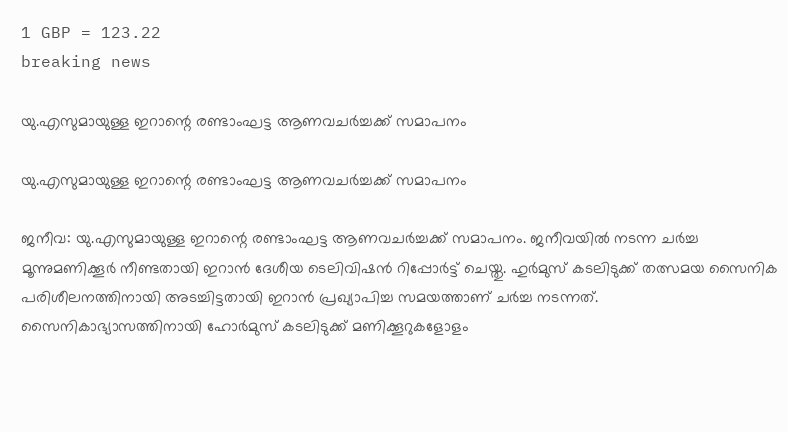1 GBP = 123.22
breaking news

യു.എസുമായുള്ള ഇറാന്റെ രണ്ടാംഘട്ട ആണവചർച്ചക്ക് സമാപനം

യു.എസുമായുള്ള ഇറാന്റെ രണ്ടാംഘട്ട ആണവചർച്ചക്ക് സമാപനം

ജനീവ: യു.എസുമായുള്ള ഇറാന്റെ രണ്ടാംഘട്ട ആണവചർച്ചക്ക് സമാപനം. ജനീവയിൽ നടന്ന ചർച്ച മൂന്നുമണിക്കൂർ നീണ്ടതായി ഇറാൻ ദേശീയ ടെലിവിഷൻ റിപ്പോർട്ട് ചെയ്തു. ഹുർമുസ് കടലിടുക്ക് തത്സമയ സൈനിക പരിശീലനത്തിനായി അടച്ചിട്ടതായി ഇറാൻ പ്രഖ്യാപിച്ച സമയത്താണ് ചർച്ച നടന്നത്. സൈനികാഭ്യാസത്തിനായി ഹോർമുസ് കടലിടുക്ക് മണിക്കൂറുകളോളം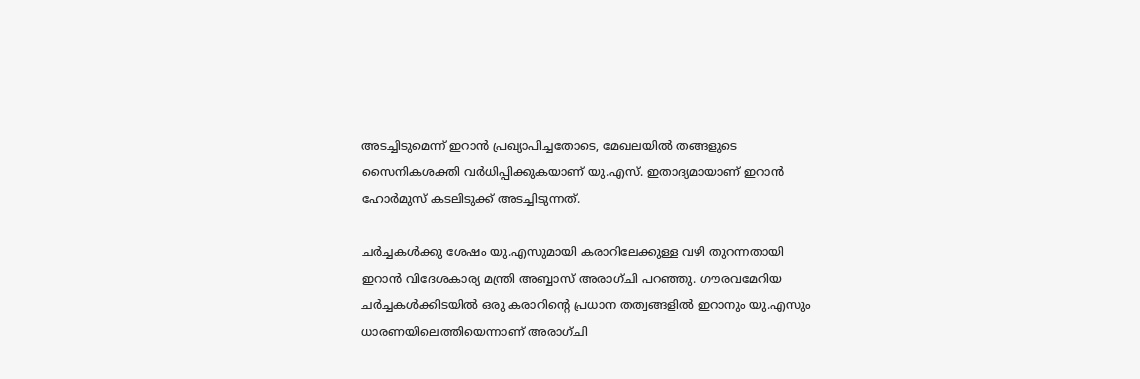അടച്ചിടുമെന്ന് ഇറാൻ പ്രഖ്യാപിച്ചതോടെ, മേഖലയിൽ തങ്ങളുടെ സൈനികശക്തി വർധിപ്പിക്കുകയാണ് യു.എസ്. ഇതാദ്യമായാണ് ഇറാൻ ഹോർമുസ് കടലിടുക്ക് അടച്ചിടുന്നത്.

ചർച്ചകൾക്കു ശേഷം യു.എസുമായി കരാറിലേക്കുള്ള വഴി തുറന്നതായി ഇറാൻ വിദേശകാര്യ മന്ത്രി അബ്ബാസ് അരാഗ്ചി പറഞ്ഞു. ഗൗരവമേറിയ ചർച്ചകൾക്കിടയിൽ ഒരു കരാറിന്റെ പ്രധാന തത്വങ്ങളിൽ ഇറാനും യു.എസും ധാരണയിലെത്തിയെന്നാണ് അരാഗ്ചി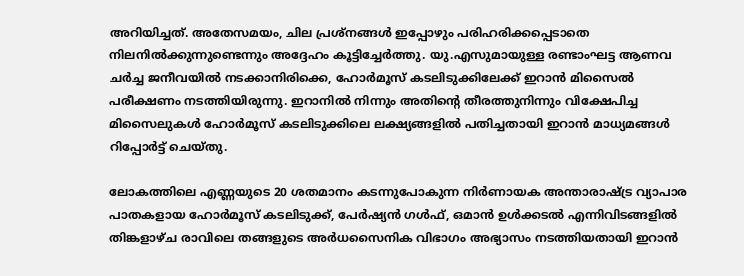അറിയിച്ചത്. അതേസമയം, ചില പ്രശ്നങ്ങൾ ഇപ്പോഴും പരിഹരിക്കപ്പെടാതെ നിലനിൽക്കുന്നുണ്ടെന്നും അദ്ദേഹം കൂട്ടിച്ചേർത്തു. യു.എസുമായുള്ള രണ്ടാംഘട്ട ആണവ ചർച്ച ജനീവയിൽ നടക്കാനിരിക്കെ, ഹോർമൂസ് കടലിടുക്കിലേക്ക് ഇറാൻ മിസൈൽ പരീക്ഷണം നടത്തിയിരുന്നു. ഇറാനിൽ നിന്നും അതിന്റെ തീരത്തുനിന്നും വിക്ഷേപിച്ച മിസൈലുകൾ ഹോർമൂസ് കടലിടുക്കിലെ ലക്ഷ്യങ്ങളിൽ പതിച്ചതായി ഇറാൻ മാധ്യമങ്ങൾ റിപ്പോർട്ട് ചെയ്തു.

ലോകത്തിലെ എണ്ണയുടെ 20 ശതമാനം കടന്നുപോകുന്ന നിർണായക അന്താരാഷ്ട്ര വ്യാപാര പാതകളായ ഹോർമൂസ് കടലിടുക്ക്, പേർഷ്യൻ ഗൾഫ്, ഒമാൻ ഉൾക്കടൽ എന്നിവിടങ്ങളിൽ തിങ്കളാഴ്ച രാവിലെ തങ്ങളുടെ അർധസൈനിക വിഭാഗം അഭ്യാസം നടത്തിയതായി ഇറാൻ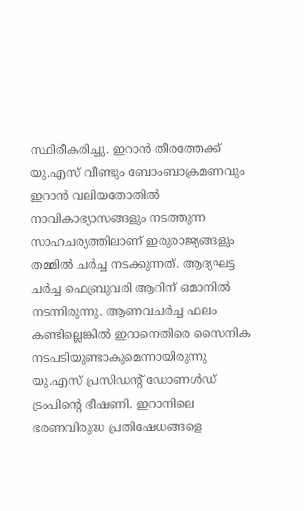സ്ഥിരീകരിച്ചു. ഇറാൻ തീരത്തേക്ക് യു.എസ് വീണ്ടും ബോംബാക്രമണവും ഇറാൻ വലിയതോതിൽ നാവികാഭ്യാസങ്ങളും നടത്തുന്ന സാഹചര്യത്തിലാണ് ഇരുരാജ്യങ്ങളും തമ്മിൽ ചർച്ച നടക്കുന്നത്. ആദ്യഘട്ട ചർച്ച ഫെബ്രുവരി ആറിന് ഒമാനിൽ നടന്നിരുന്നു. ആണവചർച്ച ഫലം കണ്ടില്ലെങ്കിൽ ഇറാനെതിരെ സൈനിക നടപടിയുണ്ടാകുമെന്നായിരുന്നു യു.എസ് പ്രസിഡന്റ് ഡോണൾഡ് ട്രംപിന്റെ ഭീഷണി. ഇറാനിലെ ഭരണവിരുദ്ധ പ്രതിഷേധങ്ങളെ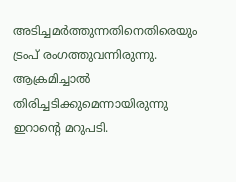അടിച്ചമർത്തുന്നതിനെതിരെയും ട്രംപ് രംഗത്തുവന്നിരുന്നു. ആക്രമിച്ചാൽ തിരിച്ചടിക്കുമെന്നായിരുന്നു ഇറാന്റെ മറുപടി.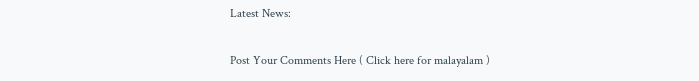Latest News:

Post Your Comments Here ( Click here for malayalam )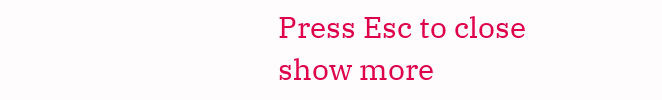Press Esc to close
show more